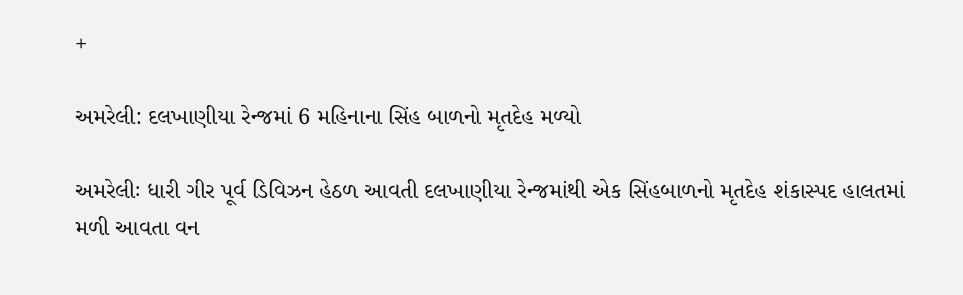+

અમરેલી: દલખાણીયા રેન્જમાં 6 મહિનાના સિંહ બાળનો મૃતદેહ મળ્યો

અમરેલીઃ ધારી ગીર પૂર્વ ડિવિઝન હેઠળ આવતી દલખાણીયા રેન્જમાંથી એક સિંહબાળનો મૃતદેહ શંકાસ્પદ હાલતમાં મળી આવતા વન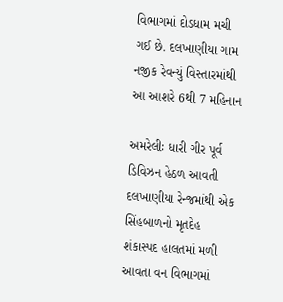વિભાગમાં દોડધામ મચી ગઈ છે. દલખાણીયા ગામ નજીક રેવન્યું વિસ્તારમાંથી આ આશરે 6થી 7 મહિનાન

અમરેલીઃ ધારી ગીર પૂર્વ ડિવિઝન હેઠળ આવતી દલખાણીયા રેન્જમાંથી એક સિંહબાળનો મૃતદેહ શંકાસ્પદ હાલતમાં મળી આવતા વન વિભાગમાં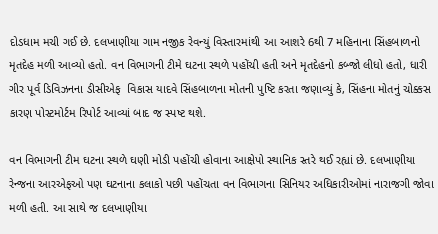દોડધામ મચી ગઈ છે. દલખાણીયા ગામ નજીક રેવન્યું વિસ્તારમાંથી આ આશરે 6થી 7 મહિનાના સિંહબાળનો મૃતદેહ મળી આવ્યો હતો. વન વિભાગની ટીમે ઘટના સ્થળે પહોંચી હતી અને મૃતદેહનો કબ્જો લીધો હતો, ધારી ગીર પૂર્વ ડિવિઝનના ડીસીએફ  વિકાસ યાદવે સિંહબાળના મોતની પુષ્ટિ કરતા જણાવ્યું કે, સિંહના મોતનું ચોક્કસ કારણ પોસ્ટમોર્ટમ રિપોર્ટ આવ્યાં બાદ જ સ્પષ્ટ થશે.

વન વિભાગની ટીમ ઘટના સ્થળે ઘણી મોડી પહોંચી હોવાના આક્ષેપો સ્થાનિક સ્તરે થઈ રહ્યાં છે. દલખાણીયા રેન્જના આરએફઓ પણ ઘટનાના કલાકો પછી પહોંચતા વન વિભાગના સિનિયર અધિકારીઓમાં નારાજગી જોવા મળી હતી. આ સાથે જ દલખાણીયા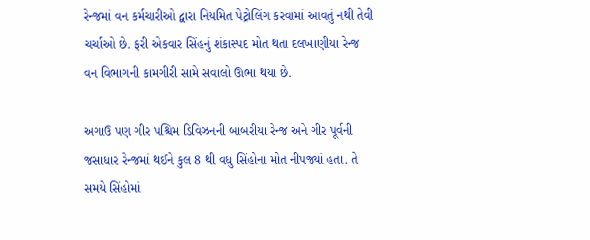રેન્જમાં વન કર્મચારીઓ દ્વારા નિયમિત પેટ્રોલિંગ કરવામાં આવતું નથી તેવી ચર્ચાઓ છે. ફરી એકવાર સિંહનું શંકાસ્પદ મોત થતા દલખાણીયા રેન્જ વન વિભાગની કામગીરી સામે સવાલો ઊભા થયા છે.

અગાઉ પણ ગીર પશ્ચિમ ડિવિઝનની બાબરીયા રેન્જ અને ગીર પૂર્વની જસાધાર રેન્જમાં થઈને કુલ 8 થી વધુ સિંહોના મોત નીપજ્યાં હતા. તે સમયે સિંહોમાં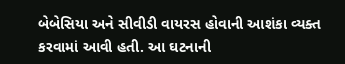બેબેસિયા અને સીવીડી વાયરસ હોવાની આશંકા વ્યક્ત કરવામાં આવી હતી. આ ઘટનાની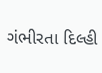ગંભીરતા દિલ્હી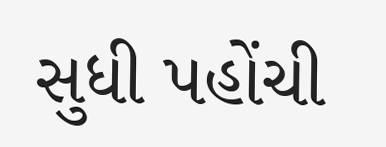સુધી પહોંચી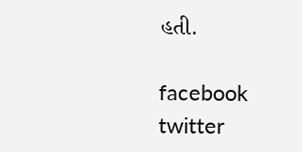હતી.

facebook twitter